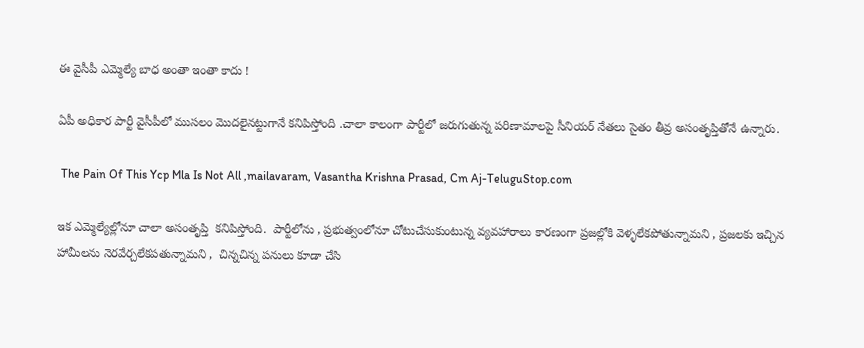ఈ వైసీపీ ఎమ్మెల్యే బాధ అంతా ఇంతా కాదు !

ఏపీ అధికార పార్టీ వైసీపీలో ముసలం మొదలైనట్టుగానే కనిపిస్తోంది .చాలా కాలంగా పార్టీలో జరుగుతున్న పరిణామాలపై సీనియర్ నేతలు సైతం తీవ్ర అసంతృప్తితోనే ఉన్నారు.

 The Pain Of This Ycp Mla Is Not All ,mailavaram, Vasantha Krishna Prasad, Cm Aj-TeluguStop.com

ఇక ఎమ్మెల్యేల్లోనూ చాలా అసంతృప్తి  కనిపిస్తోంది.  పార్టీలోను , ప్రభుత్వంలోనూ చోటుచేసుకుంటున్న వ్యవహారాలు కారణంగా ప్రజల్లోకి వెళ్ళలేకపోతున్నామని , ప్రజలకు ఇచ్చిన హామీలను నెరవేర్చలేకపతున్నామని ,  చిన్నచిన్న పనులు కూడా చేసి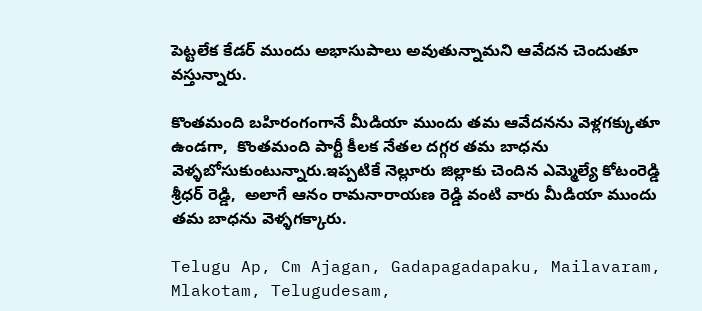పెట్టలేక కేడర్ ముందు అభాసుపాలు అవుతున్నామని ఆవేదన చెందుతూ వస్తున్నారు.

కొంతమంది బహిరంగంగానే మీడియా ముందు తమ ఆవేదనను వెళ్లగక్కుతూ ఉండగా,  కొంతమంది పార్టీ కీలక నేతల దగ్గర తమ బాధను వెళ్ళబోసుకుంటున్నారు.ఇప్పటికే నెల్లూరు జిల్లాకు చెందిన ఎమ్మెల్యే కోటంరెడ్డి శ్రీధర్ రెడ్డి,  అలాగే ఆనం రామనారాయణ రెడ్డి వంటి వారు మీడియా ముందు తమ బాధను వెళ్ళగక్కారు.

Telugu Ap, Cm Ajagan, Gadapagadapaku, Mailavaram, Mlakotam, Telugudesam,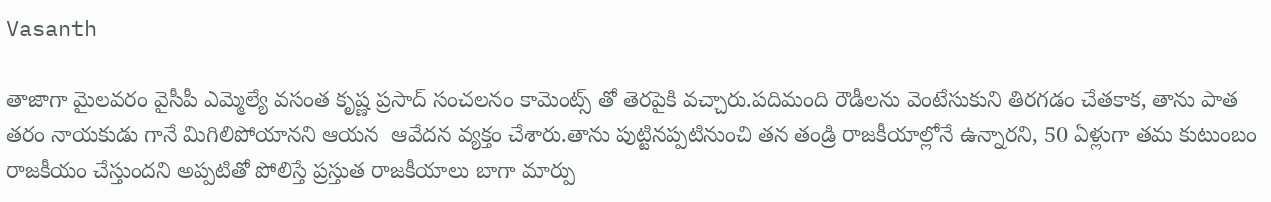Vasanth

తాజాగా మైలవరం వైసీపీ ఎమ్మెల్యే వసంత కృష్ణ ప్రసాద్ సంచలనం కామెంట్స్ తో తెరపైకి వచ్చారు.పదిమంది రౌడీలను వెంటేసుకుని తిరగడం చేతకాక, తాను పాత తరం నాయకుడు గానే మిగిలిపోయానని ఆయన  ఆవేదన వ్యక్తం చేశారు.తాను పుట్టినప్పటినుంచి తన తండ్రి రాజకీయాల్లోనే ఉన్నారని, 50 ఏళ్లుగా తమ కుటుంబం రాజకీయం చేస్తుందని అప్పటితో పోలిస్తే ప్రస్తుత రాజకీయాలు బాగా మార్పు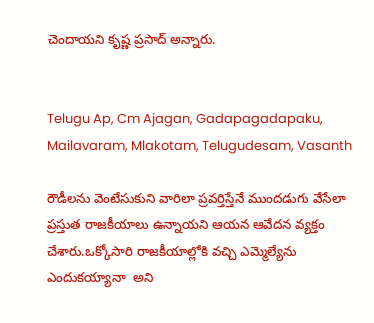చెందాయని కృష్ణ ప్రసాద్ అన్నారు.


Telugu Ap, Cm Ajagan, Gadapagadapaku, Mailavaram, Mlakotam, Telugudesam, Vasanth

రౌడీలను వెంటేసుకుని వారిలా ప్రవర్తిస్తేనే ముందడుగు వేసేలా ప్రస్తుత రాజకీయాలు ఉన్నాయని ఆయన ఆవేదన వ్యక్తం చేశారు.ఒక్కోసారి రాజకీయాల్లోకి వచ్చి ఎమ్మెల్యేను ఎందుకయ్యానా  అని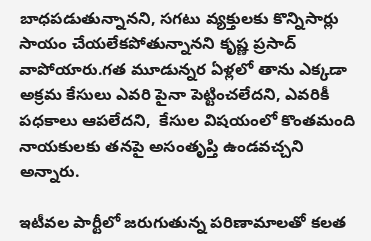బాధపడుతున్నానని, సగటు వ్యక్తులకు కొన్నిసార్లు సాయం చేయలేకపోతున్నానని కృష్ణ ప్రసాద్ వాపోయారు.గత మూడున్నర ఏళ్లలో తాను ఎక్కడా అక్రమ కేసులు ఎవరి పైనా పెట్టించలేదని, ఎవరికీ పధకాలు ఆపలేదని,  కేసుల విషయంలో కొంతమంది నాయకులకు తనపై అసంతృప్తి ఉండవచ్చని అన్నారు.

ఇటీవల పార్టీలో జరుగుతున్న పరిణామాలతో కలత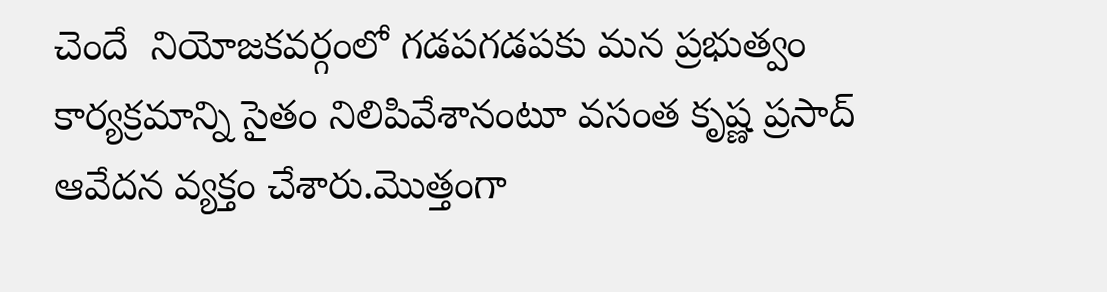చెందే  నియోజకవర్గంలో గడపగడపకు మన ప్రభుత్వం కార్యక్రమాన్ని సైతం నిలిపివేశానంటూ వసంత కృష్ణ ప్రసాద్ ఆవేదన వ్యక్తం చేశారు.మొత్తంగా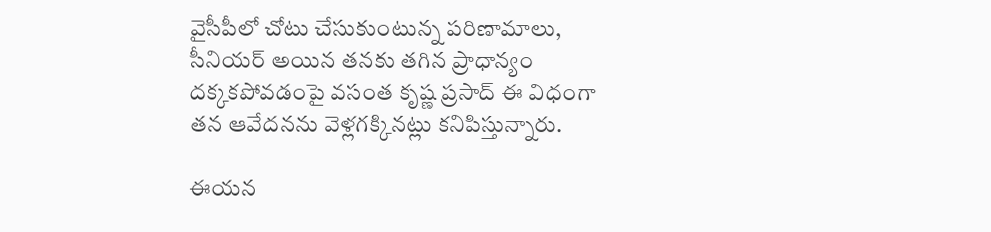వైసీపీలో చోటు చేసుకుంటున్న పరిణామాలు,  సీనియర్ అయిన తనకు తగిన ప్రాధాన్యం దక్కకపోవడంపై వసంత కృష్ణ ప్రసాద్ ఈ విధంగా తన ఆవేదనను వెళ్లగక్కినట్లు కనిపిస్తున్నారు.

ఈయన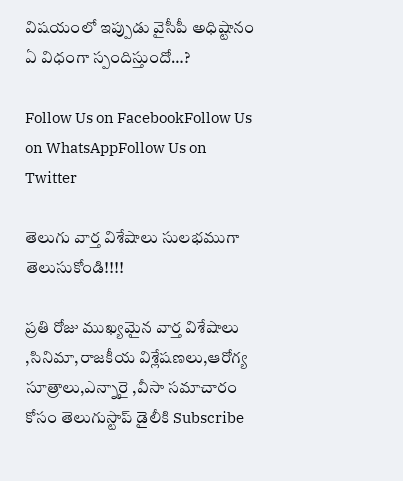విషయంలో ఇప్పుడు వైసీపీ అధిష్టానం ఏ విధంగా స్పందిస్తుందో…?

Follow Us on FacebookFollow Us on WhatsAppFollow Us on Twitter

తెలుగు వార్త విశేషాలు సులభముగా తెలుసుకోండి!!!!

ప్రతి రోజు ముఖ్యమైన వార్త విశేషాలు ,సినిమా,రాజకీయ విశ్లేషణలు,ఆరోగ్య సూత్రాలు,ఎన్నారై ,వీసా సమాచారం కోసం తెలుగుస్టాప్ డైలీకి Subscribe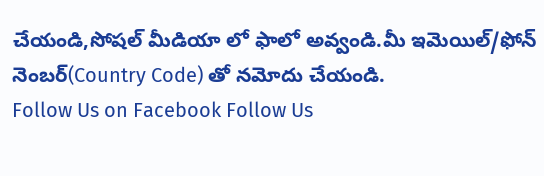చేయండి,సోషల్ మీడియా లో ఫాలో అవ్వండి.మీ ఇమెయిల్/ఫోన్ నెంబర్(Country Code) తో నమోదు చేయండి.
Follow Us on Facebook Follow Us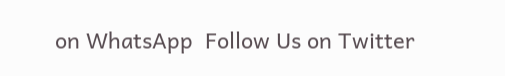on WhatsApp  Follow Us on Twitter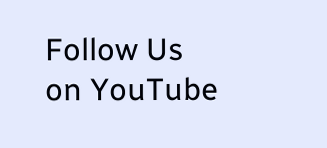Follow Us on YouTube